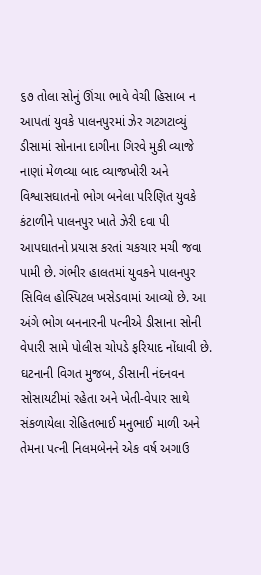૬૭ તોલા સોનું ઊંચા ભાવે વેચી હિસાબ ન આપતાં યુવકે પાલનપુરમાં ઝેર ગટગટાવ્યું
ડીસામાં સોનાના દાગીના ગિરવે મુકી વ્યાજે નાણાં મેળવ્યા બાદ વ્યાજખોરી અને વિશ્વાસઘાતનો ભોગ બનેલા પરિણિત યુવકે કંટાળીને પાલનપુર ખાતે ઝેરી દવા પી આપઘાતનો પ્રયાસ કરતાં ચકચાર મચી જવા પામી છે. ગંભીર હાલતમાં યુવકને પાલનપુર સિવિલ હોસ્પિટલ ખસેડવામાં આવ્યો છે. આ અંગે ભોગ બનનારની પત્નીએ ડીસાના સોની વેપારી સામે પોલીસ ચોપડે ફરિયાદ નોંધાવી છે.
ઘટનાની વિગત મુજબ, ડીસાની નંદનવન સોસાયટીમાં રહેતા અને ખેતી-વેપાર સાથે સંકળાયેલા રોહિતભાઈ મનુભાઈ માળી અને તેમના પત્ની નિલમબેનને એક વર્ષ અગાઉ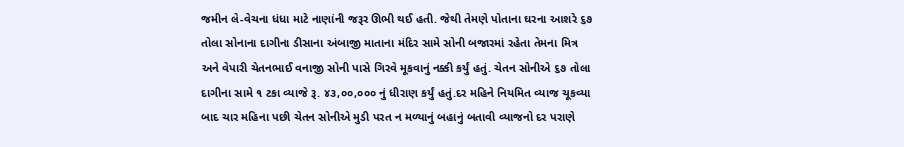જમીન લે-વેચના ધંધા માટે નાણાંની જરૂર ઊભી થઈ હતી. જેથી તેમણે પોતાના ઘરના આશરે ૬૭ તોલા સોનાના દાગીના ડીસાના અંબાજી માતાના મંદિર સામે સોની બજારમાં રહેતા તેમના મિત્ર અને વેપારી ચેતનભાઈ વનાજી સોની પાસે ગિરવે મૂકવાનું નક્કી કર્યું હતું. ચેતન સોનીએ ૬૭ તોલા દાગીના સામે ૧ ટકા વ્યાજે રૂ. ૪૩,૦૦,૦૦૦ નું ધીરાણ કર્યું હતું.દર મહિને નિયમિત વ્યાજ ચૂકવ્યા બાદ ચાર મહિના પછી ચેતન સોનીએ મુડી પરત ન મળ્યાનું બહાનું બતાવી વ્યાજનો દર પરાણે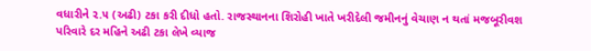વધારીને ૨.૫ (અઢી) ટકા કરી દીધો હતો. રાજસ્થાનના શિરોહી ખાતે ખરીદેલી જમીનનું વેચાણ ન થતાં મજબૂરીવશ પરિવારે દર મહિને અઢી ટકા લેખે વ્યાજ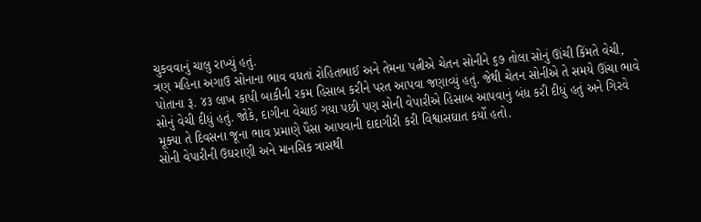ચુકવવાનું ચાલુ રાખ્યું હતું.
ત્રણ મહિના અગાઉ સોનાના ભાવ વધતાં રોહિતભાઈ અને તેમના પત્નીએ ચેતન સોનીને ૬૭ તોલા સોનું ઊંચી કિંમતે વેચી, પોતાના રૂ. ૪૩ લાખ કાપી બાકીની રકમ હિસાબ કરીને પરત આપવા જણાવ્યું હતું. જેથી ચેતન સોનીએ તે સમયે ઊંચા ભાવે સોનું વેચી દીધું હતું. જોકે, દાગીના વેચાઈ ગયા પછી પણ સોની વેપારીએ હિસાબ આપવાનું બંધ કરી દીધું હતું અને ગિરવે મૂક્યા તે દિવસના જૂના ભાવ પ્રમાણે પૈસા આપવાની દાદાગીરી કરી વિશ્વાસઘાત કર્યો હતો.
સોની વેપારીની ઉઘરાણી અને માનસિક ત્રાસથી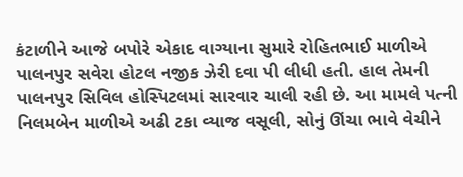કંટાળીને આજે બપોરે એકાદ વાગ્યાના સુમારે રોહિતભાઈ માળીએ પાલનપુર સવેરા હોટલ નજીક ઝેરી દવા પી લીધી હતી. હાલ તેમની પાલનપુર સિવિલ હોસ્પિટલમાં સારવાર ચાલી રહી છે. આ મામલે પત્ની નિલમબેન માળીએ અઢી ટકા વ્યાજ વસૂલી, સોનું ઊંચા ભાવે વેચીને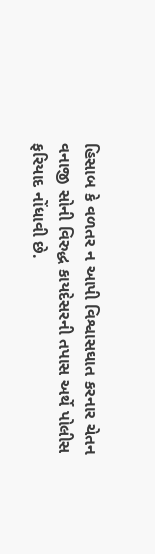હિસાબ કે વળતર ન આપી વિશ્વાસઘાત કરનાર ચેતન વનાજી સોની વિરુદ્ધ કાયદેસરની તપાસ અર્થે પોલીસ ફરિયાદ નોંધાવી છે.